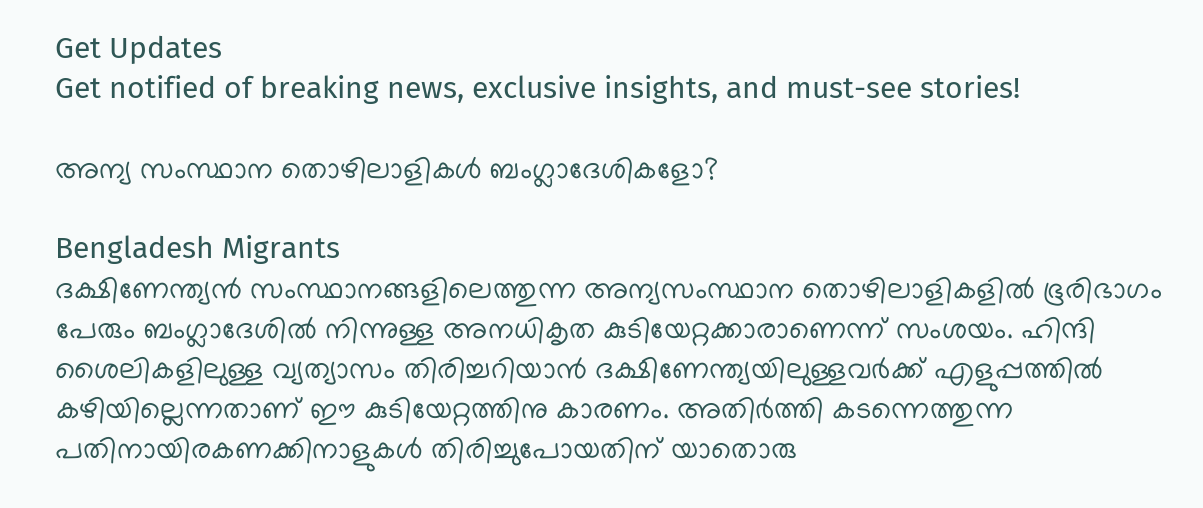Get Updates
Get notified of breaking news, exclusive insights, and must-see stories!

അന്യ സംസ്ഥാന തൊഴിലാളികള്‍ ബംഗ്ലാദേശികളോ?

Bengladesh Migrants
ദക്ഷിണേന്ത്യന്‍ സംസ്ഥാനങ്ങളിലെത്തുന്ന അന്യസംസ്ഥാന തൊഴിലാളികളില്‍ ഭൂരിഭാഗം പേരും ബംഗ്ലാദേശില്‍ നിന്നുള്ള അനധികൃത കുടിയേറ്റക്കാരാണെന്ന് സംശയം. ഹിന്ദി ശൈലികളിലുള്ള വ്യത്യാസം തിരിച്ചറിയാന്‍ ദക്ഷിണേന്ത്യയിലുള്ളവര്‍ക്ക് എളുപ്പത്തില്‍ കഴിയില്ലെന്നതാണ് ഈ കുടിയേറ്റത്തിനു കാരണം. അതിര്‍ത്തി കടന്നെത്തുന്ന പതിനായിരകണക്കിനാളുകള്‍ തിരിച്ചുപോയതിന് യാതൊരു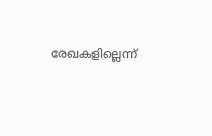രേഖകളില്ലെന്ന്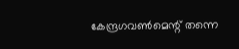കേന്ദ്രഗവണ്‍മെന്റ് തന്നെ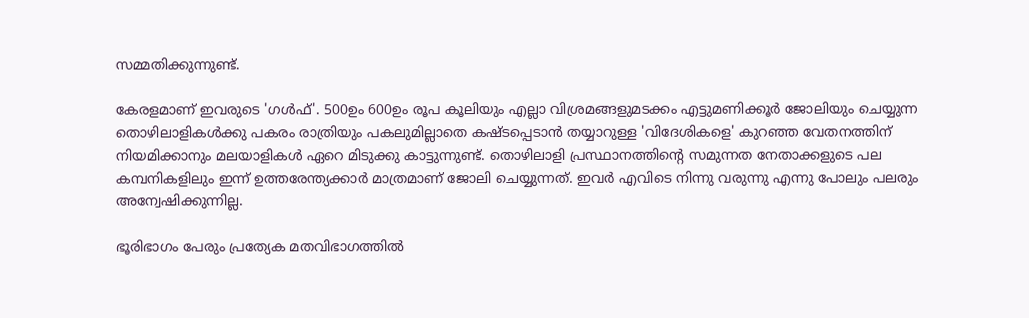സമ്മതിക്കുന്നുണ്ട്.

കേരളമാണ് ഇവരുടെ 'ഗള്‍ഫ്'. 500ഉം 600ഉം രൂപ കൂലിയും എല്ലാ വിശ്രമങ്ങളുമടക്കം എട്ടുമണിക്കൂര്‍ ജോലിയും ചെയ്യുന്ന തൊഴിലാളികള്‍ക്കു പകരം രാത്രിയും പകലുമില്ലാതെ കഷ്ടപ്പെടാന്‍ തയ്യാറുള്ള 'വിദേശികളെ' കുറഞ്ഞ വേതനത്തിന് നിയമിക്കാനും മലയാളികള്‍ ഏറെ മിടുക്കു കാട്ടുന്നുണ്ട്. തൊഴിലാളി പ്രസ്ഥാനത്തിന്റെ സമുന്നത നേതാക്കളുടെ പല കമ്പനികളിലും ഇന്ന് ഉത്തരേന്ത്യക്കാര്‍ മാത്രമാണ് ജോലി ചെയ്യുന്നത്. ഇവര്‍ എവിടെ നിന്നു വരുന്നു എന്നു പോലും പലരും അന്വേഷിക്കുന്നില്ല.

ഭൂരിഭാഗം പേരും പ്രത്യേക മതവിഭാഗത്തില്‍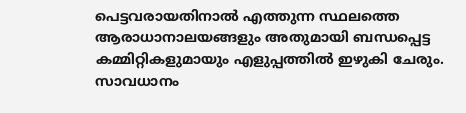പെട്ടവരായതിനാല്‍ എത്തുന്ന സ്ഥലത്തെ ആരാധാനാലയങ്ങളും അതുമായി ബന്ധപ്പെട്ട കമ്മിറ്റികളുമായും എളുപ്പത്തില്‍ ഇഴുകി ചേരും. സാവധാനം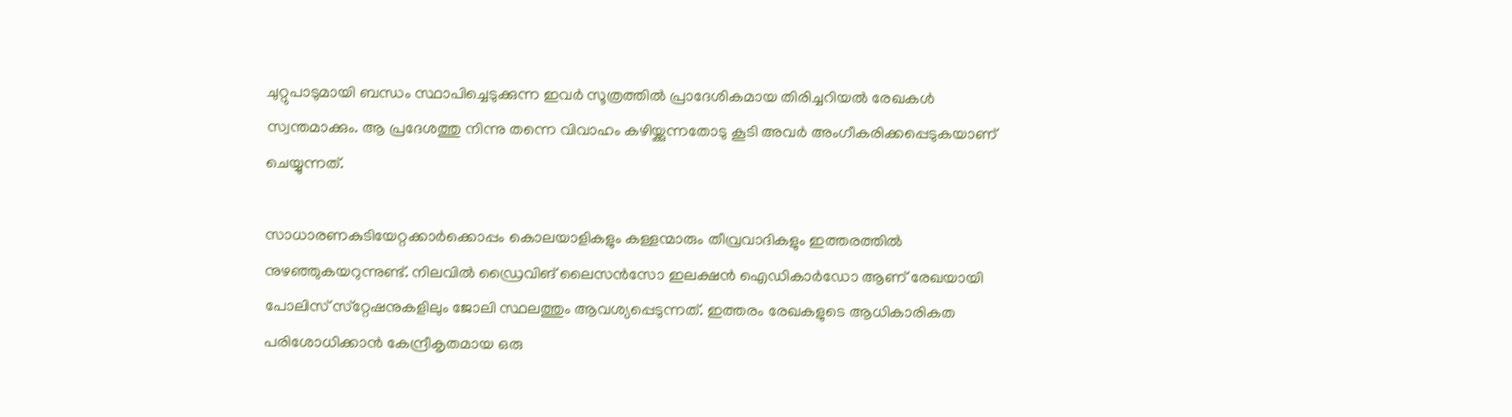ചുറ്റുപാടുമായി ബന്ധം സ്ഥാപിച്ചെടുക്കുന്ന ഇവര്‍ സൂത്രത്തില്‍ പ്രാദേശികമായ തിരിച്ചറിയല്‍ രേഖകള്‍ സ്വന്തമാക്കും. ആ പ്രദേശത്തു നിന്നു തന്നെ വിവാഹം കഴിയ്ക്കുന്നതോടു കൂടി അവര്‍ അംഗീകരിക്കപ്പെടുകയാണ് ചെയ്യുന്നത്.

സാധാരണകുടിയേറ്റക്കാര്‍ക്കൊപ്പം കൊലയാളികളും കള്ളന്മാരും തീവ്രവാദികളും ഇത്തരത്തില്‍ നുഴഞ്ഞുകയറുന്നുണ്ട്. നിലവില്‍ ഡ്രൈവിങ് ലൈസന്‍സോ ഇലക്ഷന്‍ ഐഡികാര്‍ഡോ ആണ് രേഖയായി പോലിസ് സ്‌റ്റേഷനുകളിലും ജോലി സ്ഥലത്തും ആവശ്യപ്പെടുന്നത്. ഇത്തരം രേഖകളുടെ ആധികാരികത പരിശോധിക്കാന്‍ കേന്ദ്രീകൃതമായ ഒരു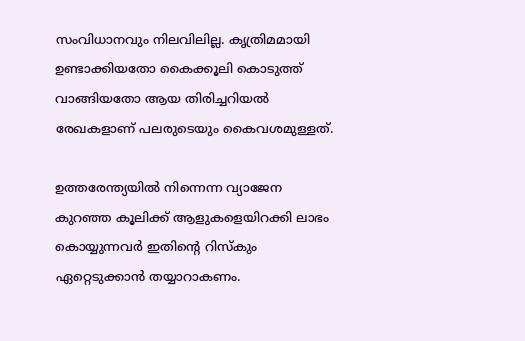സംവിധാനവും നിലവിലില്ല. കൃത്രിമമായി ഉണ്ടാക്കിയതോ കൈക്കൂലി കൊടുത്ത് വാങ്ങിയതോ ആയ തിരിച്ചറിയല്‍ രേഖകളാണ് പലരുടെയും കൈവശമുള്ളത്.

ഉത്തരേന്ത്യയില്‍ നിന്നെന്ന വ്യാജേന കുറഞ്ഞ കൂലിക്ക് ആളുകളെയിറക്കി ലാഭം കൊയ്യുന്നവര്‍ ഇതിന്റെ റിസ്‌കും ഏറ്റെടുക്കാന്‍ തയ്യാറാകണം.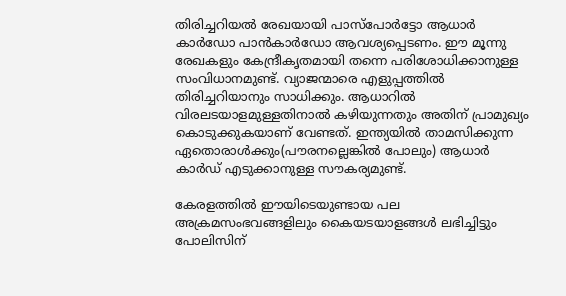തിരിച്ചറിയല്‍ രേഖയായി പാസ്‌പോര്‍ട്ടോ ആധാര്‍ കാര്‍ഡോ പാന്‍കാര്‍ഡോ ആവശ്യപ്പെടണം. ഈ മൂന്നു രേഖകളും കേന്ദ്രീകൃതമായി തന്നെ പരിശോധിക്കാനുള്ള സംവിധാനമുണ്ട്. വ്യാജന്മാരെ എളുപ്പത്തില്‍ തിരിച്ചറിയാനും സാധിക്കും. ആധാറില്‍ വിരലടയാളമുള്ളതിനാല്‍ കഴിയുന്നതും അതിന് പ്രാമുഖ്യം കൊടുക്കുകയാണ് വേണ്ടത്. ഇന്ത്യയില്‍ താമസിക്കുന്ന ഏതൊരാള്‍ക്കും(പൗരനല്ലെങ്കില്‍ പോലും) ആധാര്‍ കാര്‍ഡ് എടുക്കാനുള്ള സൗകര്യമുണ്ട്.

കേരളത്തില്‍ ഈയിടെയുണ്ടായ പല അക്രമസംഭവങ്ങളിലും കൈയടയാളങ്ങള്‍ ലഭിച്ചിട്ടും പോലിസിന്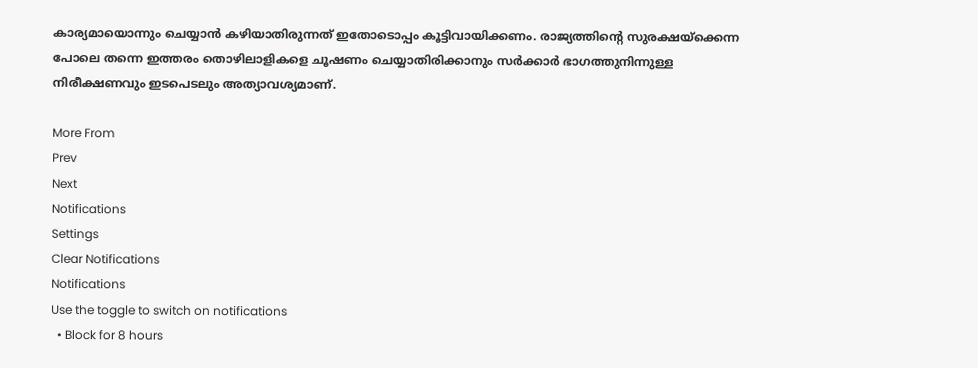കാര്യമായൊന്നും ചെയ്യാന്‍ കഴിയാതിരുന്നത് ഇതോടൊപ്പം കൂട്ടിവായിക്കണം. രാജ്യത്തിന്റെ സുരക്ഷയ്‌ക്കെന്ന പോലെ തന്നെ ഇത്തരം തൊഴിലാളികളെ ചൂഷണം ചെയ്യാതിരിക്കാനും സര്‍ക്കാര്‍ ഭാഗത്തുനിന്നുള്ള നിരീക്ഷണവും ഇടപെടലും അത്യാവശ്യമാണ്.

More From
Prev
Next
Notifications
Settings
Clear Notifications
Notifications
Use the toggle to switch on notifications
  • Block for 8 hours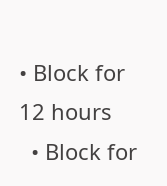• Block for 12 hours
  • Block for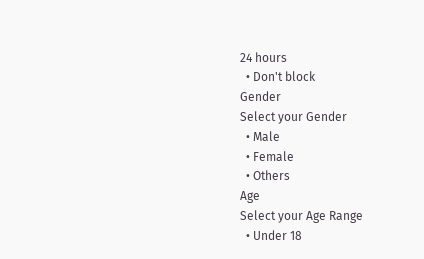24 hours
  • Don't block
Gender
Select your Gender
  • Male
  • Female
  • Others
Age
Select your Age Range
  • Under 18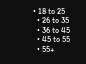• 18 to 25
  • 26 to 35
  • 36 to 45
  • 45 to 55
  • 55+